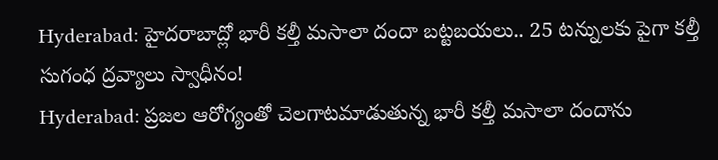Hyderabad: హైదరాబాద్లో భారీ కల్తీ మసాలా దందా బట్టబయలు.. 25 టన్నులకు పైగా కల్తీ సుగంధ ద్రవ్యాలు స్వాధీనం!
Hyderabad: ప్రజల ఆరోగ్యంతో చెలగాటమాడుతున్న భారీ కల్తీ మసాలా దందాను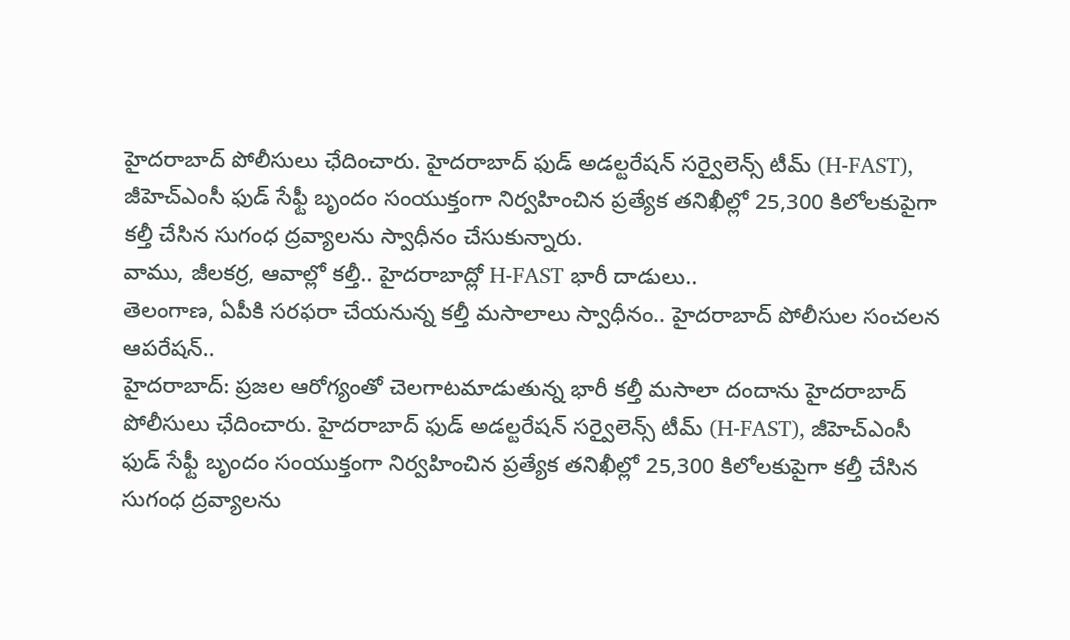హైదరాబాద్ పోలీసులు ఛేదించారు. హైదరాబాద్ ఫుడ్ అడల్టరేషన్ సర్వైలెన్స్ టీమ్ (H-FAST), జీహెచ్ఎంసీ ఫుడ్ సేఫ్టీ బృందం సంయుక్తంగా నిర్వహించిన ప్రత్యేక తనిఖీల్లో 25,300 కిలోలకుపైగా కల్తీ చేసిన సుగంధ ద్రవ్యాలను స్వాధీనం చేసుకున్నారు.
వాము, జీలకర్ర, ఆవాల్లో కల్తీ.. హైదరాబాద్లో H-FAST భారీ దాడులు..
తెలంగాణ, ఏపీకి సరఫరా చేయనున్న కల్తీ మసాలాలు స్వాధీనం.. హైదరాబాద్ పోలీసుల సంచలన ఆపరేషన్..
హైదరాబాద్: ప్రజల ఆరోగ్యంతో చెలగాటమాడుతున్న భారీ కల్తీ మసాలా దందాను హైదరాబాద్ పోలీసులు ఛేదించారు. హైదరాబాద్ ఫుడ్ అడల్టరేషన్ సర్వైలెన్స్ టీమ్ (H-FAST), జీహెచ్ఎంసీ ఫుడ్ సేఫ్టీ బృందం సంయుక్తంగా నిర్వహించిన ప్రత్యేక తనిఖీల్లో 25,300 కిలోలకుపైగా కల్తీ చేసిన సుగంధ ద్రవ్యాలను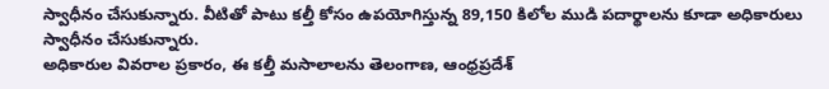స్వాధీనం చేసుకున్నారు. వీటితో పాటు కల్తీ కోసం ఉపయోగిస్తున్న 89,150 కిలోల ముడి పదార్థాలను కూడా అధికారులు స్వాధీనం చేసుకున్నారు.
అధికారుల వివరాల ప్రకారం, ఈ కల్తీ మసాలాలను తెలంగాణ, ఆంధ్రప్రదేశ్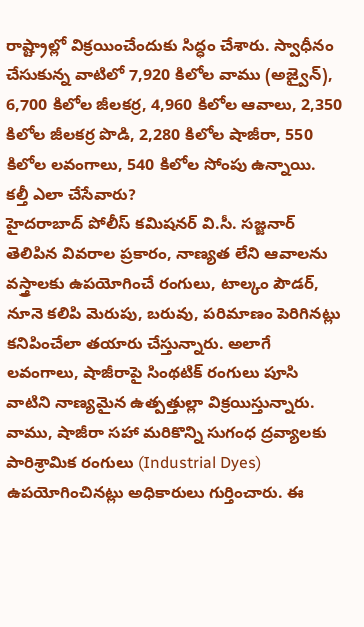రాష్ట్రాల్లో విక్రయించేందుకు సిద్ధం చేశారు. స్వాధీనం చేసుకున్న వాటిలో 7,920 కిలోల వాము (అజ్వైన్), 6,700 కిలోల జీలకర్ర, 4,960 కిలోల ఆవాలు, 2,350 కిలోల జీలకర్ర పొడి, 2,280 కిలోల షాజీరా, 550 కిలోల లవంగాలు, 540 కిలోల సోంపు ఉన్నాయి.
కల్తీ ఎలా చేసేవారు?
హైదరాబాద్ పోలీస్ కమిషనర్ వి.సీ. సజ్జనార్ తెలిపిన వివరాల ప్రకారం, నాణ్యత లేని ఆవాలను వస్త్రాలకు ఉపయోగించే రంగులు, టాల్కం పౌడర్, నూనె కలిపి మెరుపు, బరువు, పరిమాణం పెరిగినట్లు కనిపించేలా తయారు చేస్తున్నారు. అలాగే లవంగాలు, షాజీరాపై సింథటిక్ రంగులు పూసి వాటిని నాణ్యమైన ఉత్పత్తుల్లా విక్రయిస్తున్నారు.
వాము, షాజీరా సహా మరికొన్ని సుగంధ ద్రవ్యాలకు పారిశ్రామిక రంగులు (Industrial Dyes) ఉపయోగించినట్లు అధికారులు గుర్తించారు. ఈ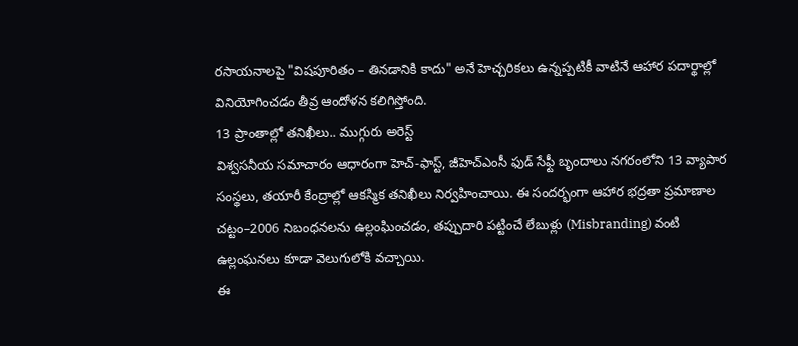రసాయనాలపై "విషపూరితం – తినడానికి కాదు" అనే హెచ్చరికలు ఉన్నప్పటికీ వాటినే ఆహార పదార్థాల్లో వినియోగించడం తీవ్ర ఆందోళన కలిగిస్తోంది.
13 ప్రాంతాల్లో తనిఖీలు.. ముగ్గురు అరెస్ట్
విశ్వసనీయ సమాచారం ఆధారంగా హెచ్-ఫాస్ట్, జీహెచ్ఎంసీ ఫుడ్ సేఫ్టీ బృందాలు నగరంలోని 13 వ్యాపార సంస్థలు, తయారీ కేంద్రాల్లో ఆకస్మిక తనిఖీలు నిర్వహించాయి. ఈ సందర్భంగా ఆహార భద్రతా ప్రమాణాల చట్టం–2006 నిబంధనలను ఉల్లంఘించడం, తప్పుదారి పట్టించే లేబుళ్లు (Misbranding) వంటి ఉల్లంఘనలు కూడా వెలుగులోకి వచ్చాయి.
ఈ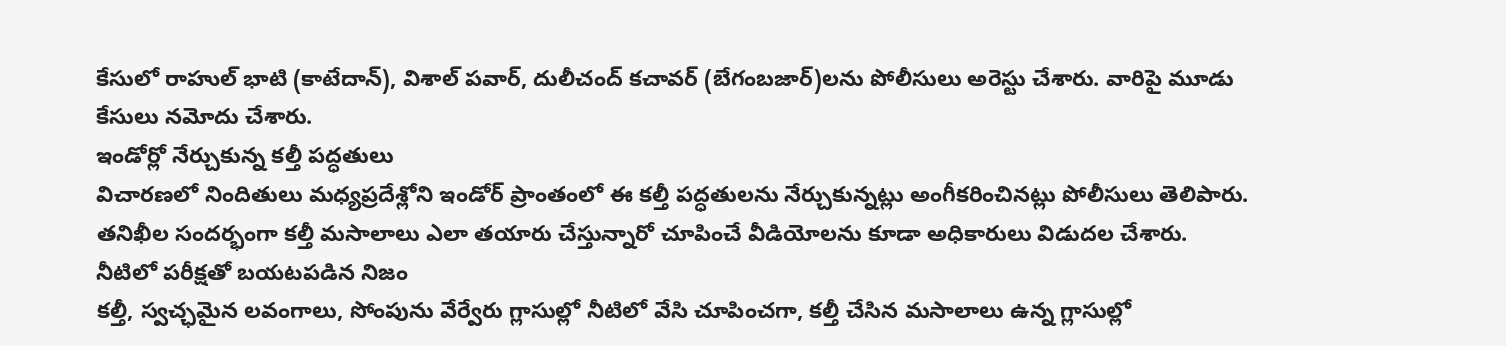కేసులో రాహుల్ భాటి (కాటేదాన్), విశాల్ పవార్, దులీచంద్ కచావర్ (బేగంబజార్)లను పోలీసులు అరెస్టు చేశారు. వారిపై మూడు కేసులు నమోదు చేశారు.
ఇండోర్లో నేర్చుకున్న కల్తీ పద్ధతులు
విచారణలో నిందితులు మధ్యప్రదేశ్లోని ఇండోర్ ప్రాంతంలో ఈ కల్తీ పద్ధతులను నేర్చుకున్నట్లు అంగీకరించినట్లు పోలీసులు తెలిపారు. తనిఖీల సందర్భంగా కల్తీ మసాలాలు ఎలా తయారు చేస్తున్నారో చూపించే వీడియోలను కూడా అధికారులు విడుదల చేశారు.
నీటిలో పరీక్షతో బయటపడిన నిజం
కల్తీ, స్వచ్ఛమైన లవంగాలు, సోంపును వేర్వేరు గ్లాసుల్లో నీటిలో వేసి చూపించగా, కల్తీ చేసిన మసాలాలు ఉన్న గ్లాసుల్లో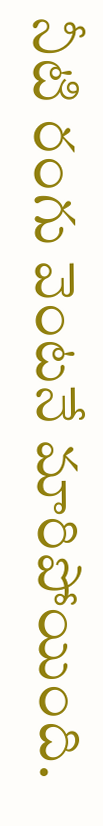నీటి రంగు వెంటనే మారిపోయింది.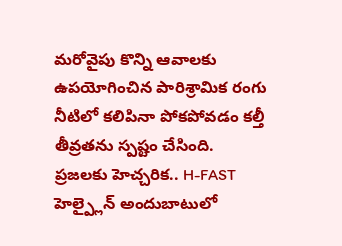మరోవైపు కొన్ని ఆవాలకు ఉపయోగించిన పారిశ్రామిక రంగు నీటిలో కలిపినా పోకపోవడం కల్తీ తీవ్రతను స్పష్టం చేసింది.
ప్రజలకు హెచ్చరిక.. H-FAST హెల్ప్లైన్ అందుబాటులో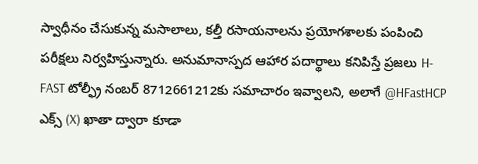స్వాధీనం చేసుకున్న మసాలాలు, కల్తీ రసాయనాలను ప్రయోగశాలకు పంపించి పరీక్షలు నిర్వహిస్తున్నారు. అనుమానాస్పద ఆహార పదార్థాలు కనిపిస్తే ప్రజలు H-FAST టోల్ఫ్రీ నంబర్ 8712661212కు సమాచారం ఇవ్వాలని, అలాగే @HFastHCP ఎక్స్ (X) ఖాతా ద్వారా కూడా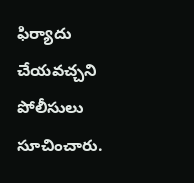ఫిర్యాదు చేయవచ్చని పోలీసులు సూచించారు.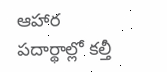ఆహార పదార్థాల్లో కల్తీ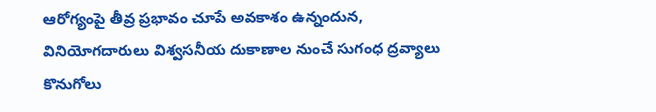ఆరోగ్యంపై తీవ్ర ప్రభావం చూపే అవకాశం ఉన్నందున, వినియోగదారులు విశ్వసనీయ దుకాణాల నుంచే సుగంధ ద్రవ్యాలు కొనుగోలు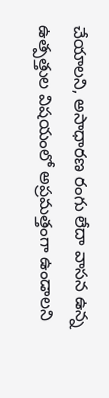చేయాలని, అసాధారణ రంగు లేదా వాసన ఉన్న ఉత్పత్తుల విషయంలో అప్రమత్తంగా ఉండాలని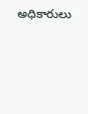అధికారులు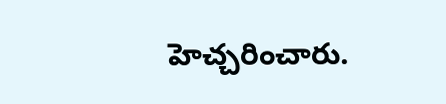హెచ్చరించారు.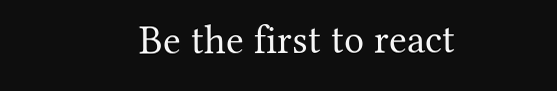Be the first to react